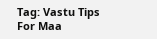Tag: Vastu Tips For Maa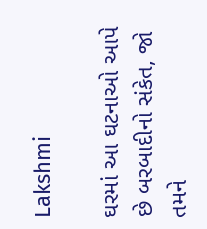Lakshmi

ઘરમાં આ ઘટનાઓ આપે છે બરબાદીનો સંકેત, જો તમને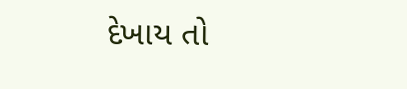દેખાય તો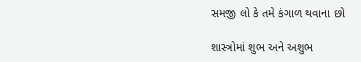સમજી લો કે તમે કંગાળ થવાના છો

શાસ્ત્રોમાં શુભ અને અશુભ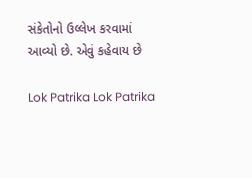સંકેતોનો ઉલ્લેખ કરવામાં આવ્યો છે. એવું કહેવાય છે

Lok Patrika Lok Patrika